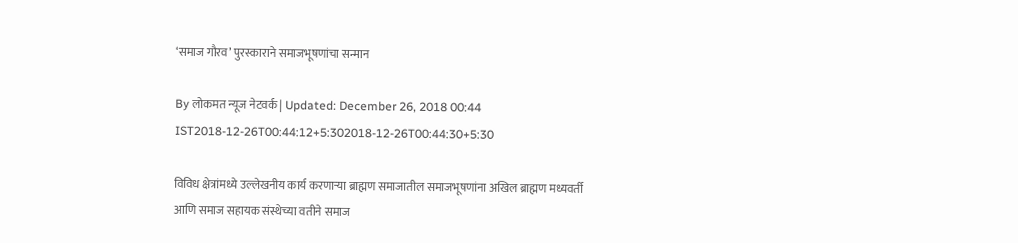‘समाज गौरव’ पुरस्काराने समाजभूषणांचा सन्मान

By लोकमत न्यूज नेटवर्क | Updated: December 26, 2018 00:44 IST2018-12-26T00:44:12+5:302018-12-26T00:44:30+5:30

विविध क्षेत्रांमध्ये उल्लेखनीय कार्य करणाऱ्या ब्राह्मण समाजातील समाजभूषणांना अखिल ब्राह्मण मध्यवर्ती आणि समाज सहायक संस्थेच्या वतीने समाज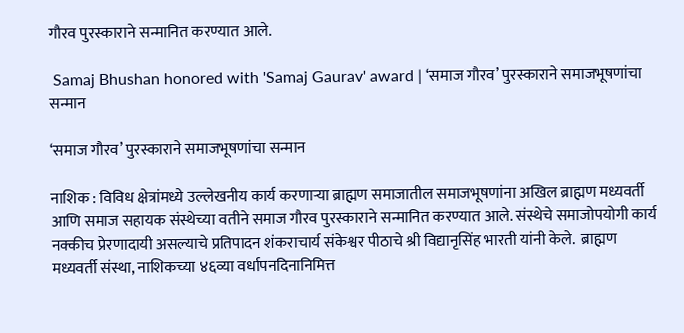गौरव पुरस्काराने सन्मानित करण्यात आले.

 Samaj Bhushan honored with 'Samaj Gaurav' award | ‘समाज गौरव’ पुरस्काराने समाजभूषणांचा सन्मान

‘समाज गौरव’ पुरस्काराने समाजभूषणांचा सन्मान

नाशिक : विविध क्षेत्रांमध्ये उल्लेखनीय कार्य करणाऱ्या ब्राह्मण समाजातील समाजभूषणांना अखिल ब्राह्मण मध्यवर्ती आणि समाज सहायक संस्थेच्या वतीने समाज गौरव पुरस्काराने सन्मानित करण्यात आले. संस्थेचे समाजोपयोगी कार्य नक्कीच प्रेरणादायी असल्याचे प्रतिपादन शंकराचार्य संकेश्वर पीठाचे श्री विद्यानृसिंह भारती यांनी केले.  ब्राह्मण मध्यवर्ती संस्था, नाशिकच्या ४६व्या वर्धापनदिनानिमित्त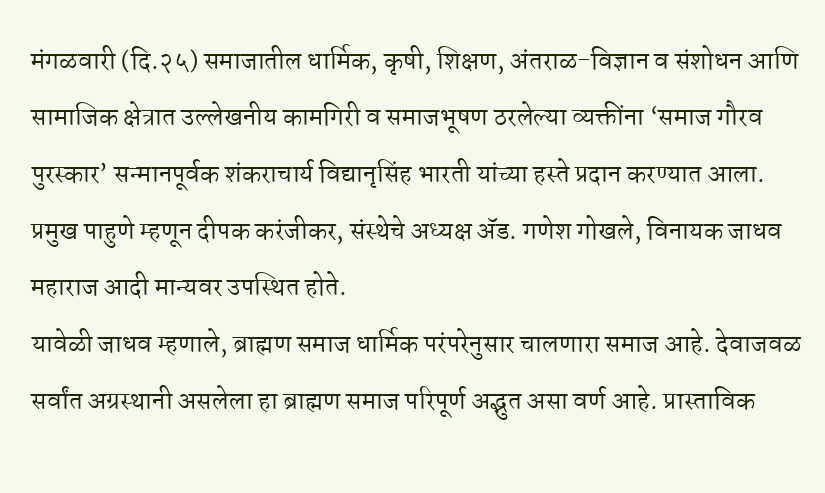मंगळवारी (दि.२५) समाजातील धार्मिक, कृषी, शिक्षण, अंतराळ-विज्ञान व संशोधन आणि सामाजिक क्षेत्रात उल्लेखनीय कामगिरी व समाजभूषण ठरलेल्या व्यक्तींना ‘समाज गौरव पुरस्कार’ सन्मानपूर्वक शंकराचार्य विद्यानृसिंह भारती यांच्या हस्ते प्रदान करण्यात आला. प्रमुख पाहुणे म्हणून दीपक करंजीकर, संस्थेचे अध्यक्ष अ‍ॅड. गणेश गोखले, विनायक जाधव महाराज आदी मान्यवर उपस्थित होते.
यावेळी जाधव म्हणाले, ब्राह्मण समाज धार्मिक परंपरेनुसार चालणारा समाज आहे. देवाजवळ सर्वांत अग्रस्थानी असलेला हा ब्राह्मण समाज परिपूर्ण अद्भुत असा वर्ण आहे. प्रास्ताविक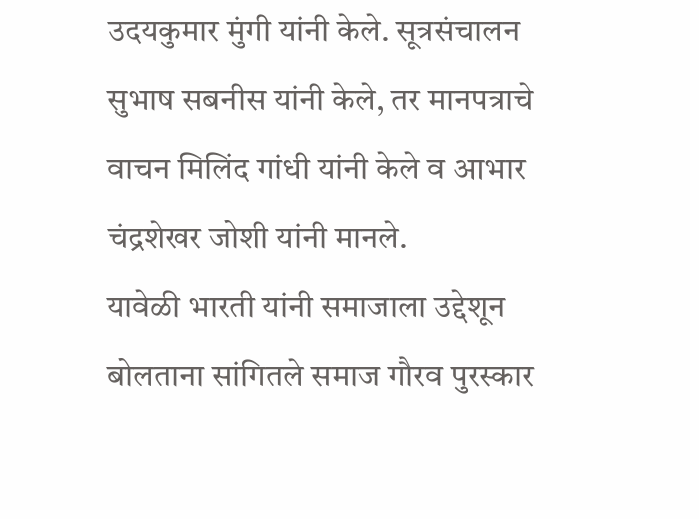उदयकुमार मुंगी यांनी केले. सूत्रसंचालन सुभाष सबनीस यांनी केले, तर मानपत्राचे वाचन मिलिंद गांधी यांनी केले व आभार चंद्रशेखर जोशी यांनी मानले.
यावेळी भारती यांनी समाजाला उद्देशून बोलताना सांगितले समाज गौरव पुरस्कार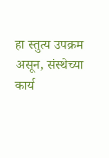हा स्तुत्य उपक्रम असून, संस्थेच्या कार्य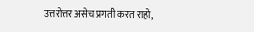उत्तरोत्तर असेच प्रगती करत राहो,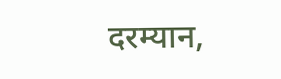दरम्यान,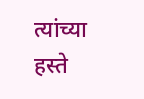त्यांच्या हस्ते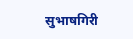सुभाषगिरी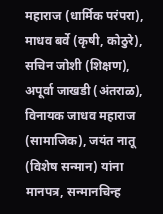महाराज (धार्मिक परंपरा), माधव बर्वे (कृषी, कोठुरे), सचिन जोशी (शिक्षण), अपूर्वा जाखडी (अंतराळ), विनायक जाधव महाराज (सामाजिक), जयंत नातू (विशेष सन्मान) यांना मानपत्र, सन्मानचिन्ह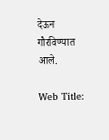देऊन गौरविण्यात आले.

Web Title: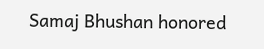Samaj Bhushan honored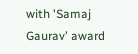with 'Samaj Gaurav' award